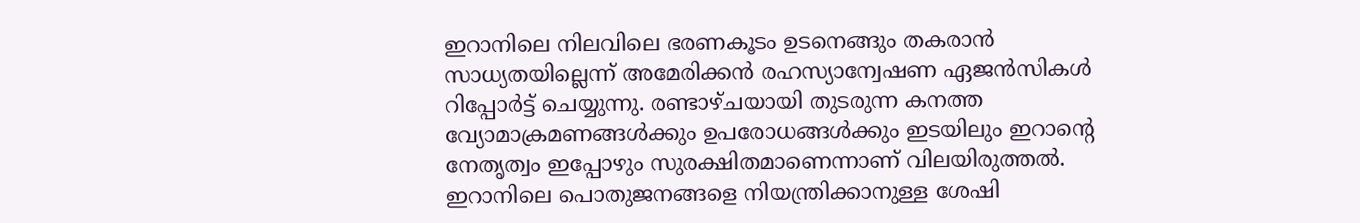ഇറാനിലെ നിലവിലെ ഭരണകൂടം ഉടനെങ്ങും തകരാൻ സാധ്യതയില്ലെന്ന് അമേരിക്കൻ രഹസ്യാന്വേഷണ ഏജൻസികൾ റിപ്പോർട്ട് ചെയ്യുന്നു. രണ്ടാഴ്ചയായി തുടരുന്ന കനത്ത വ്യോമാക്രമണങ്ങൾക്കും ഉപരോധങ്ങൾക്കും ഇടയിലും ഇറാന്റെ നേതൃത്വം ഇപ്പോഴും സുരക്ഷിതമാണെന്നാണ് വിലയിരുത്തൽ. ഇറാനിലെ പൊതുജനങ്ങളെ നിയന്ത്രിക്കാനുള്ള ശേഷി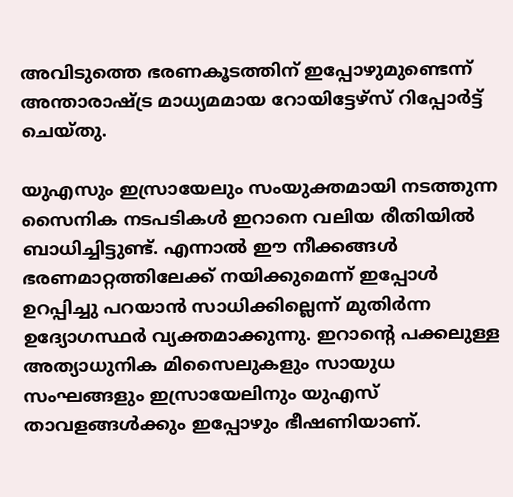അവിടുത്തെ ഭരണകൂടത്തിന് ഇപ്പോഴുമുണ്ടെന്ന് അന്താരാഷ്ട്ര മാധ്യമമായ റോയിട്ടേഴ്സ് റിപ്പോർട്ട് ചെയ്തു.

യുഎസും ഇസ്രായേലും സംയുക്തമായി നടത്തുന്ന സൈനിക നടപടികൾ ഇറാനെ വലിയ രീതിയിൽ ബാധിച്ചിട്ടുണ്ട്. എന്നാൽ ഈ നീക്കങ്ങൾ ഭരണമാറ്റത്തിലേക്ക് നയിക്കുമെന്ന് ഇപ്പോൾ ഉറപ്പിച്ചു പറയാൻ സാധിക്കില്ലെന്ന് മുതിർന്ന ഉദ്യോഗസ്ഥർ വ്യക്തമാക്കുന്നു. ഇറാന്റെ പക്കലുള്ള അത്യാധുനിക മിസൈലുകളും സായുധ സംഘങ്ങളും ഇസ്രായേലിനും യുഎസ് താവളങ്ങൾക്കും ഇപ്പോഴും ഭീഷണിയാണ്.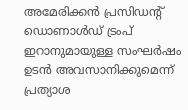അമേരിക്കൻ പ്രസിഡന്റ് ഡൊണാൾഡ് ട്രംപ് ഇറാനുമായുള്ള സംഘർഷം ഉടൻ അവസാനിക്കുമെന്ന് പ്രത്യാശ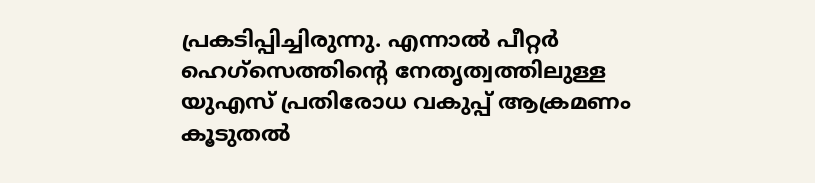പ്രകടിപ്പിച്ചിരുന്നു. എന്നാൽ പീറ്റർ ഹെഗ്‌സെത്തിന്റെ നേതൃത്വത്തിലുള്ള യുഎസ് പ്രതിരോധ വകുപ്പ് ആക്രമണം കൂടുതൽ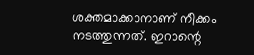ശക്തമാക്കാനാണ് നീക്കം നടത്തുന്നത്. ഇറാന്റെ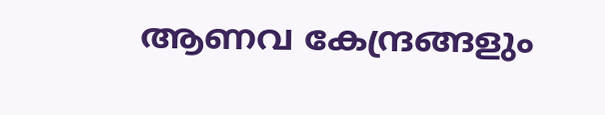ആണവ കേന്ദ്രങ്ങളും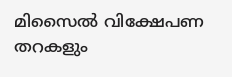മിസൈൽ വിക്ഷേപണ തറകളും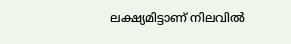ലക്ഷ്യമിട്ടാണ് നിലവിൽ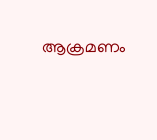ആക്രമണം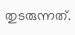തുടരുന്നത്.